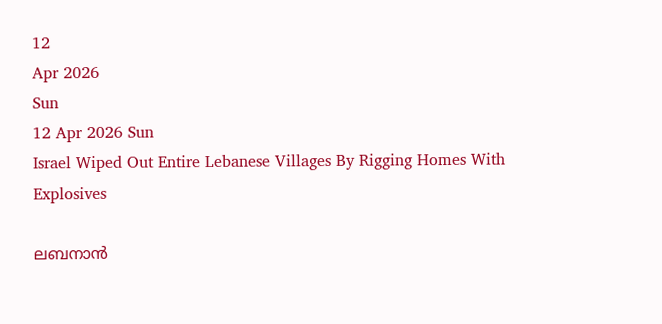12
Apr 2026
Sun
12 Apr 2026 Sun
Israel Wiped Out Entire Lebanese Villages By Rigging Homes With Explosives

ലബനാന്‍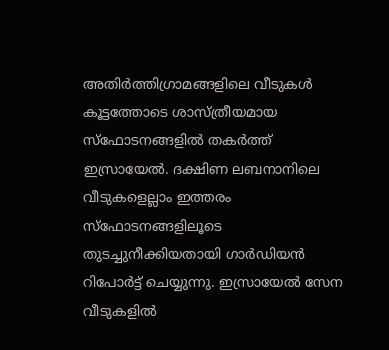അതിര്‍ത്തിഗ്രാമങ്ങളിലെ വീടുകള്‍ കൂട്ടത്തോടെ ശാസ്ത്രീയമായ സ്‌ഫോടനങ്ങളില്‍ തകര്‍ത്ത് ഇസ്രായേല്‍. ദക്ഷിണ ലബനാനിലെ വീടുകളെല്ലാം ഇത്തരം സ്‌ഫോടനങ്ങളിലൂടെ തുടച്ചുനീക്കിയതായി ഗാര്‍ഡിയന്‍ റിപോര്‍ട്ട് ചെയ്യുന്നു. ഇസ്രായേല്‍ സേന വീടുകളില്‍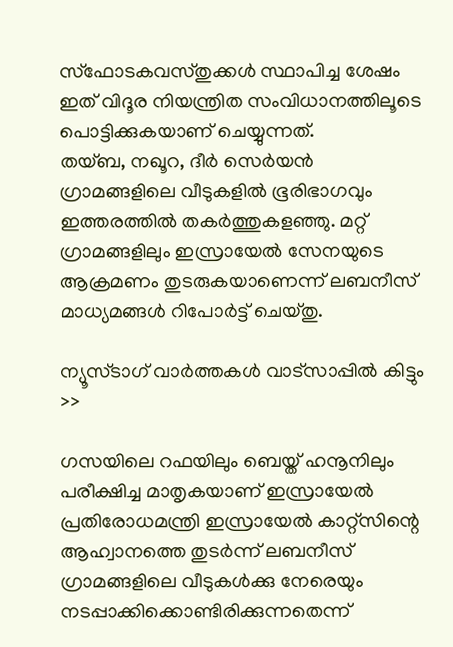സ്‌ഫോടകവസ്തുക്കള്‍ സ്ഥാപിച്ച ശേഷം ഇത് വിദൂര നിയന്ത്രിത സംവിധാനത്തിലൂടെ പൊട്ടിക്കുകയാണ് ചെയ്യുന്നത്.
തയ്ബ, നഖൂറ, ദീര്‍ സെര്‍യന്‍ ഗ്രാമങ്ങളിലെ വീടുകളില്‍ ഭൂരിഭാഗവും ഇത്തരത്തില്‍ തകര്‍ത്തുകളഞ്ഞു. മറ്റ് ഗ്രാമങ്ങളിലും ഇസ്രായേല്‍ സേനയുടെ ആക്രമണം തുടരുകയാണെന്ന് ലബനീസ് മാധ്യമങ്ങള്‍ റിപോര്‍ട്ട് ചെയ്തു.

ന്യൂസ്ടാഗ് വാര്‍ത്തകള്‍ വാട്‌സാപ്പില്‍ കിട്ടും >>

ഗസയിലെ റഫയിലും ബെയ്ത് ഹനൂനിലും പരീക്ഷിച്ച മാതൃകയാണ് ഇസ്രായേല്‍ പ്രതിരോധമന്ത്രി ഇസ്രായേല്‍ കാറ്റ്‌സിന്റെ ആഹ്വാനത്തെ തുടര്‍ന്ന് ലബനീസ് ഗ്രാമങ്ങളിലെ വീടുകള്‍ക്കു നേരെയും നടപ്പാക്കിക്കൊണ്ടിരിക്കുന്നതെന്ന്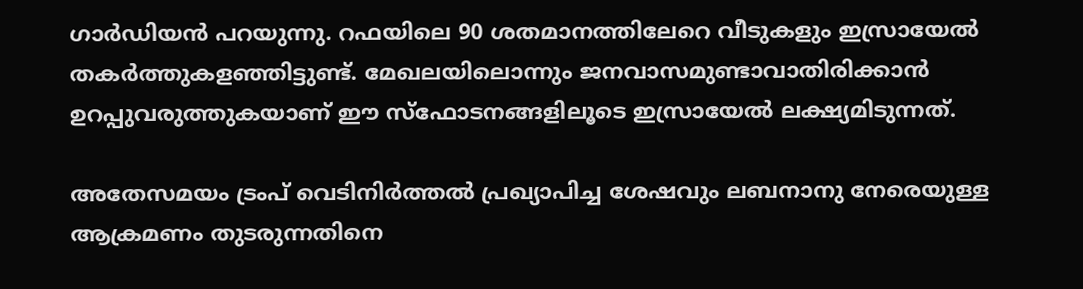ഗാര്‍ഡിയന്‍ പറയുന്നു. റഫയിലെ 90 ശതമാനത്തിലേറെ വീടുകളും ഇസ്രായേല്‍ തകര്‍ത്തുകളഞ്ഞിട്ടുണ്ട്. മേഖലയിലൊന്നും ജനവാസമുണ്ടാവാതിരിക്കാന്‍ ഉറപ്പുവരുത്തുകയാണ് ഈ സ്‌ഫോടനങ്ങളിലൂടെ ഇസ്രായേല്‍ ലക്ഷ്യമിടുന്നത്.

അതേസമയം ട്രംപ് വെടിനിര്‍ത്തല്‍ പ്രഖ്യാപിച്ച ശേഷവും ലബനാനു നേരെയുള്ള ആക്രമണം തുടരുന്നതിനെ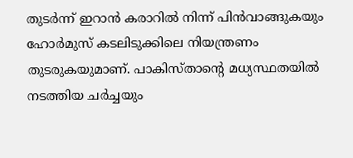തുടര്‍ന്ന് ഇറാന്‍ കരാറില്‍ നിന്ന് പിന്‍വാങ്ങുകയും ഹോര്‍മുസ് കടലിടുക്കിലെ നിയന്ത്രണം തുടരുകയുമാണ്. പാകിസ്താന്റെ മധ്യസ്ഥതയില്‍ നടത്തിയ ചര്‍ച്ചയും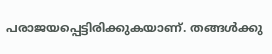പരാജയപ്പെട്ടിരിക്കുകയാണ്. തങ്ങള്‍ക്കു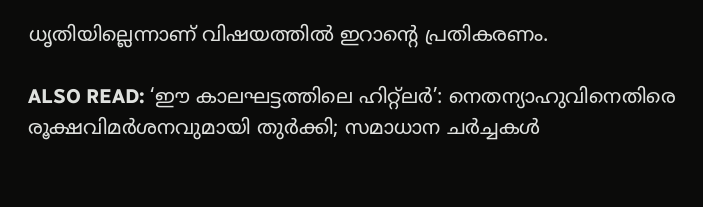ധൃതിയില്ലെന്നാണ് വിഷയത്തില്‍ ഇറാന്റെ പ്രതികരണം.

ALSO READ: ‘ഈ കാലഘട്ടത്തിലെ ഹിറ്റ്ലര്‍’: നെതന്യാഹുവിനെതിരെ രൂക്ഷവിമര്‍ശനവുമായി തുര്‍ക്കി; സമാധാന ചര്‍ച്ചകള്‍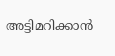അട്ടിമറിക്കാന്‍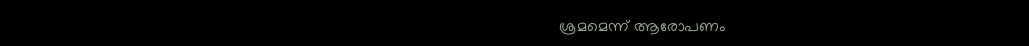ശ്രമമെന്ന് ആരോപണം